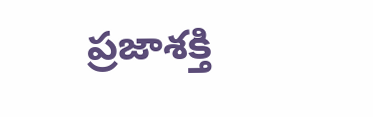ప్రజాశక్తి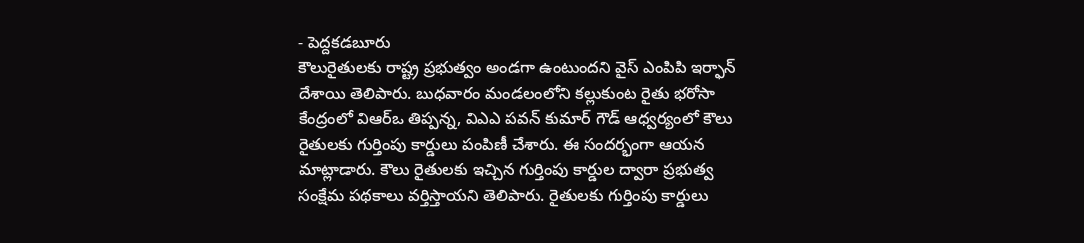- పెద్దకడబూరు
కౌలురైతులకు రాష్ట్ర ప్రభుత్వం అండగా ఉంటుందని వైస్ ఎంపిపి ఇర్ఫాన్ దేశాయి తెలిపారు. బుధవారం మండలంలోని కల్లుకుంట రైతు భరోసా కేంద్రంలో విఆర్ఒ తిప్పన్న, విఎఎ పవన్ కుమార్ గౌడ్ ఆధ్వర్యంలో కౌలు రైతులకు గుర్తింపు కార్డులు పంపిణీ చేశారు. ఈ సందర్భంగా ఆయన మాట్లాడారు. కౌలు రైతులకు ఇచ్చిన గుర్తింపు కార్డుల ద్వారా ప్రభుత్వ సంక్షేమ పథకాలు వర్తిస్తాయని తెలిపారు. రైతులకు గుర్తింపు కార్డులు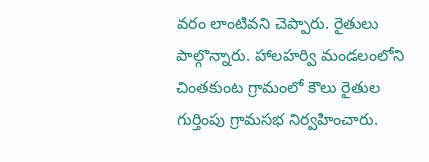వరం లాంటివని చెప్పారు. రైతులు పాల్గొన్నారు. హాలహర్వి మండలంలోని చింతకుంట గ్రామంలో కౌలు రైతుల గుర్తింపు గ్రామసభ నిర్వహించారు.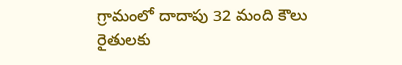గ్రామంలో దాదాపు 32 మంది కౌలు రైతులకు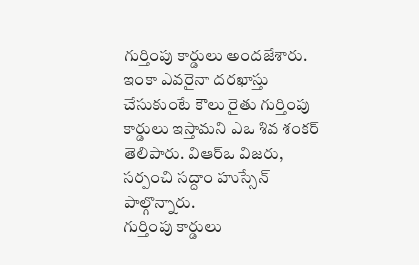గుర్తింపు కార్డులు అందజేశారు. ఇంకా ఎవరైనా దరఖాస్తు చేసుకుంటే కౌలు రైతు గుర్తింపు కార్డులు ఇస్తామని ఎఒ శివ శంకర్ తెలిపారు. విఆర్ఒ విజరు, సర్పంచి సద్దాం హుస్సేన్ పాల్గొన్నారు.
గుర్తింపు కార్డులు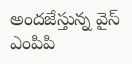అందజేస్తున్న వైస్ ఎంపిపి